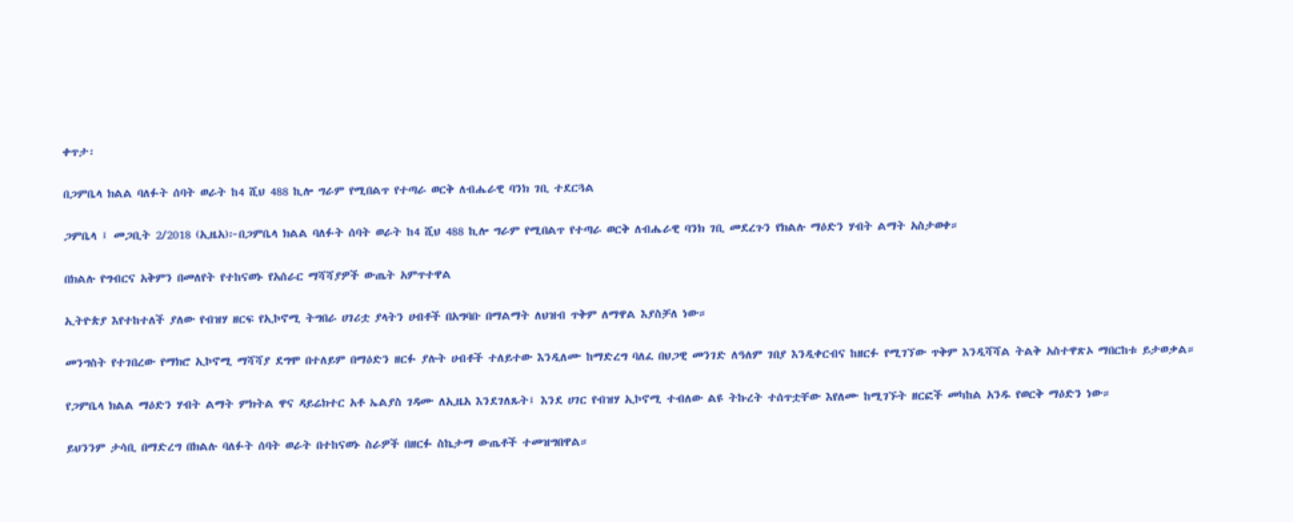ቀጥታ፡

በጋምቤላ ክልል ባለፉት ሰባት ወራት ከ4 ሺህ 488 ኪሎ ግራም የሚበልጥ የተጣራ ወርቅ ለብሔራዊ ባንክ ገቢ ተደርጓል

ጋምቤላ ፤ መጋቢት 2/2018 (ኢዜአ)፦በጋምቤላ ክልል ባለፉት ሰባት ወራት ከ4 ሺህ 488 ኪሎ ግራም የሚበልጥ የተጣራ ወርቅ ለብሔራዊ ባንክ ገቢ መደረጉን የክልሉ ማዕድን ሃብት ልማት አስታወቀ።

በክልሉ የግብርና አቅምን በመለየት የተከናወኑ የአሰራር ማሻሻያዎች ውጤት አምጥተዋል

ኢትዮጵያ እየተከተለች ያለው የብዝሃ ዘርፍ የኢኮኖሚ ትግበራ ሀገሪቷ ያላትን ሀብቶች በአግባቡ በማልማት ለህዝብ ጥቅም ለማዋል እያስቻለ ነው።

መንግስት የተገበረው የማክሮ ኢኮኖሚ ማሻሻያ ደግሞ በተለይም በማዕድን ዘርፉ ያሉት ሀብቶች ተለይተው እንዲለሙ ከማድረግ ባለፈ በህጋዊ መንገድ ለዓለም ገበያ እንዲቀርብና ከዘርፉ የሚገኘው ጥቅም እንዲሻሻል ትልቅ አስተዋጽኦ ማበርከቱ ይታወቃል።

የጋምቤላ ክልል ማዕድን ሃብት ልማት ምክትል ዋና ዳይሬክተር አቶ ኤልያስ ገዳሙ ለኢዜአ እንደገለጹት፤ እንደ ሀገር የብዝሃ ኢኮኖሚ ተብለው ልዩ ትኩረት ተሰጥቷቸው እየለሙ ከሚገኙት ዘርፎች መካከል አንዱ የወርቅ ማዕድን ነው።

ይህንንም ታሳቢ በማድረግ በክልሉ ባለፉት ሰባት ወራት በተከናወኑ ስራዎች በዘርፉ ስኬታማ ውጤቶች ተመዝግበዋል።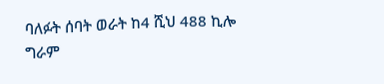ባለፉት ሰባት ወራት ከ4 ሺህ 488 ኪሎ ግራም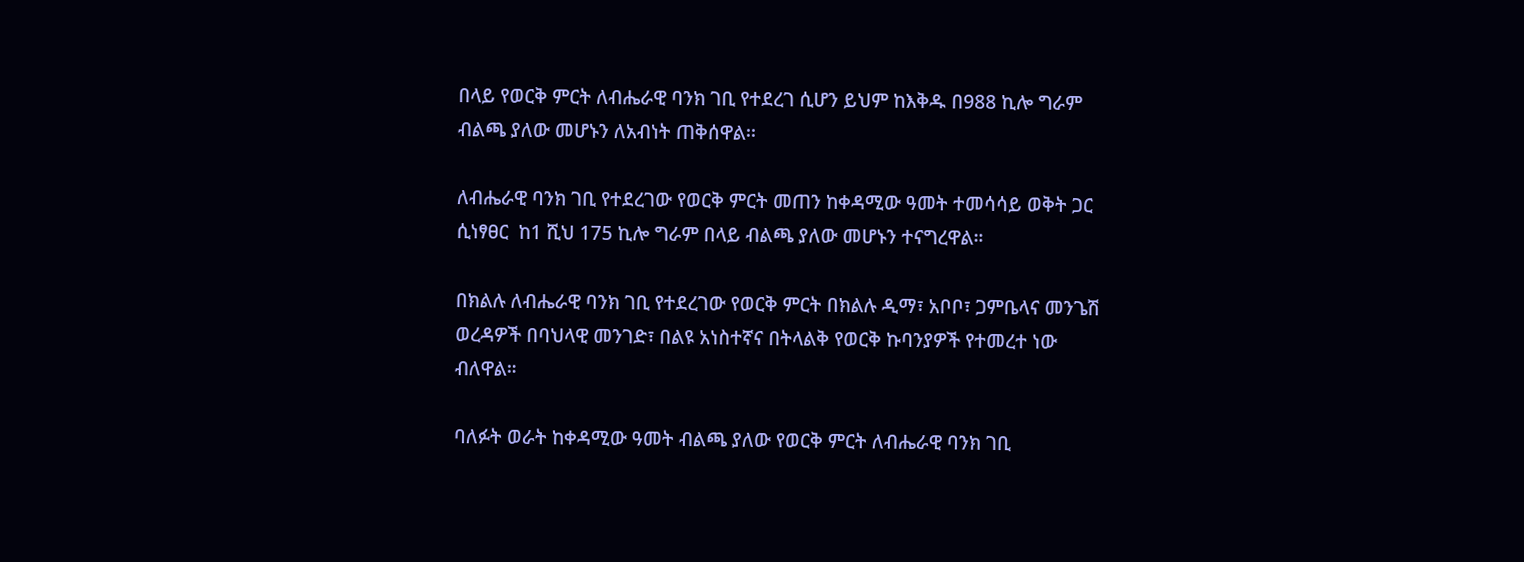በላይ የወርቅ ምርት ለብሔራዊ ባንክ ገቢ የተደረገ ሲሆን ይህም ከእቅዱ በ988 ኪሎ ግራም ብልጫ ያለው መሆኑን ለአብነት ጠቅሰዋል፡፡

ለብሔራዊ ባንክ ገቢ የተደረገው የወርቅ ምርት መጠን ከቀዳሚው ዓመት ተመሳሳይ ወቅት ጋር ሲነፃፀር  ከ1 ሺህ 175 ኪሎ ግራም በላይ ብልጫ ያለው መሆኑን ተናግረዋል።

በክልሉ ለብሔራዊ ባንክ ገቢ የተደረገው የወርቅ ምርት በክልሉ ዲማ፣ አቦቦ፣ ጋምቤላና መንጌሽ ወረዳዎች በባህላዊ መንገድ፣ በልዩ አነስተኛና በትላልቅ የወርቅ ኩባንያዎች የተመረተ ነው ብለዋል።

ባለፉት ወራት ከቀዳሚው ዓመት ብልጫ ያለው የወርቅ ምርት ለብሔራዊ ባንክ ገቢ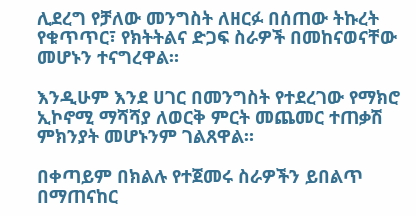ሊደረግ የቻለው መንግስት ለዘርፉ በሰጠው ትኩረት የቁጥጥር፣ የክትትልና ድጋፍ ስራዎች በመከናወናቸው መሆኑን ተናግረዋል።

እንዲሁም እንደ ሀገር በመንግስት የተደረገው የማክሮ ኢኮኖሚ ማሻሻያ ለወርቅ ምርት መጨመር ተጠቃሽ ምክንያት መሆኑንም ገልጸዋል።

በቀጣይም በክልሉ የተጀመሩ ስራዎችን ይበልጥ በማጠናከር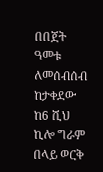በበጀት ዓመቱ ለመሰብሰብ ከታቀደው ከ6 ሺህ ኪሎ ግራም በላይ ወርቅ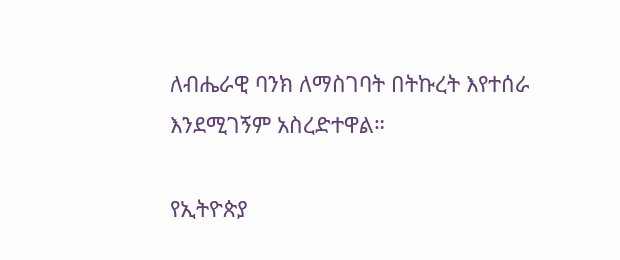ለብሔራዊ ባንክ ለማስገባት በትኩረት እየተሰራ እንደሚገኝም አስረድተዋል።

የኢትዮጵያ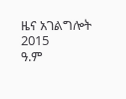ዜና አገልግሎት
2015
ዓ.ም